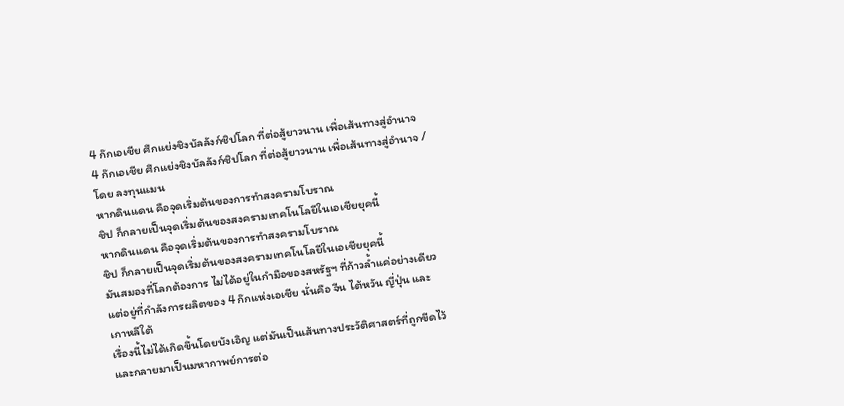4 ก๊กเอเชีย ศึกแย่งชิงบัลลังก์ชิปโลก ที่ต่อสู้ยาวนาน เพื่อเส้นทางสู่อำนาจ
4 ก๊กเอเชีย ศึกแย่งชิงบัลลังก์ชิปโลก ที่ต่อสู้ยาวนาน เพื่อเส้นทางสู่อำนาจ /โดย ลงทุนแมน
หากดินแดน คือจุดเริ่มต้นของการทำสงครามโบราณ
ชิป ก็กลายเป็นจุดเริ่มต้นของสงครามเทคโนโลยีในเอเชียยุคนี้
หากดินแดน คือจุดเริ่มต้นของการทำสงครามโบราณ
ชิป ก็กลายเป็นจุดเริ่มต้นของสงครามเทคโนโลยีในเอเชียยุคนี้
มันสมองที่โลกต้องการ ไม่ได้อยู่ในกำมือของสหรัฐฯ ที่ก้าวล้ำแค่อย่างเดียว แต่อยู่ที่กำลังการผลิตของ 4 ก๊กแห่งเอเชีย นั่นคือ จีน ไต้หวัน ญี่ปุ่น และเกาหลีใต้
เรื่องนี้ไม่ได้เกิดขึ้นโดยบังเอิญ แต่มันเป็นเส้นทางประวัติศาสตร์ที่ถูกขีดไว้ และกลายมาเป็นมหากาพย์การต่อ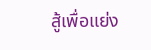สู้เพื่อแย่ง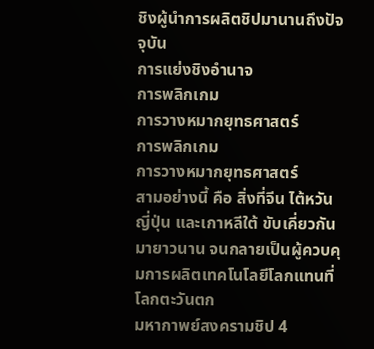ชิงผู้นำการผลิตชิปมานานถึงปัจจุบัน
การแย่งชิงอำนาจ
การพลิกเกม
การวางหมากยุทธศาสตร์
การพลิกเกม
การวางหมากยุทธศาสตร์
สามอย่างนี้ คือ สิ่งที่จีน ไต้หวัน ญี่ปุ่น และเกาหลีใต้ ขับเคี่ยวกันมายาวนาน จนกลายเป็นผู้ควบคุมการผลิตเทคโนโลยีโลกแทนที่โลกตะวันตก
มหากาพย์สงครามชิป 4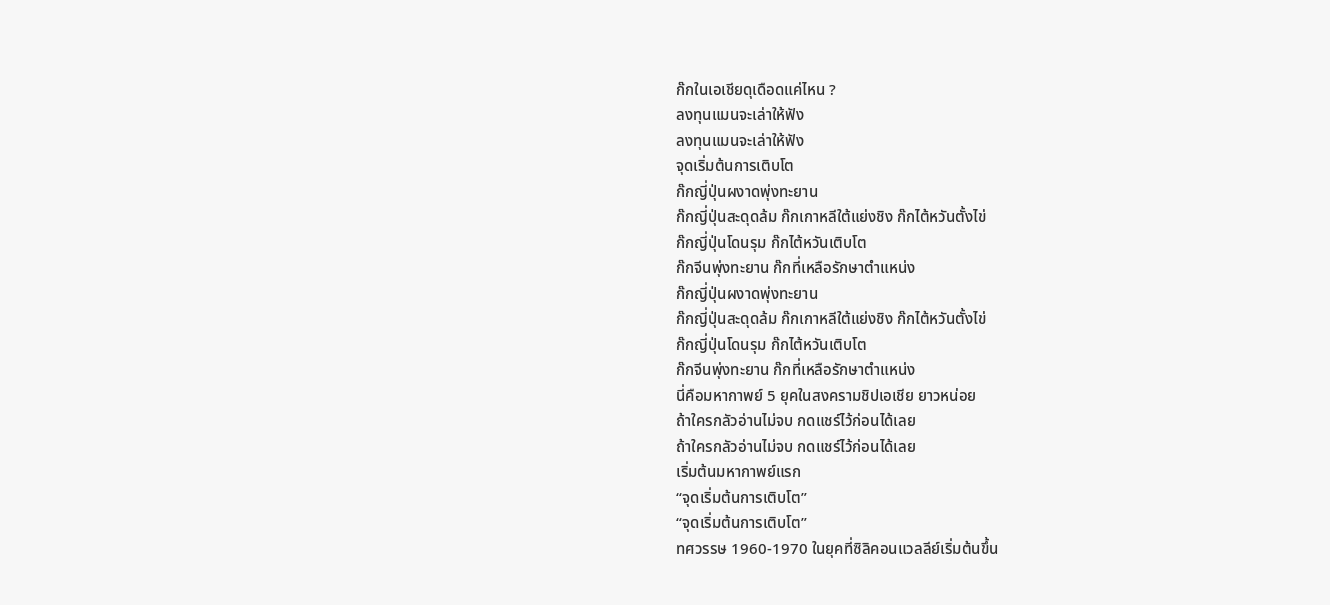ก๊กในเอเชียดุเดือดแค่ไหน ?
ลงทุนแมนจะเล่าให้ฟัง
ลงทุนแมนจะเล่าให้ฟัง
จุดเริ่มต้นการเติบโต
ก๊กญี่ปุ่นผงาดพุ่งทะยาน
ก๊กญี่ปุ่นสะดุดล้ม ก๊กเกาหลีใต้แย่งชิง ก๊กไต้หวันตั้งไข่
ก๊กญี่ปุ่นโดนรุม ก๊กไต้หวันเติบโต
ก๊กจีนพุ่งทะยาน ก๊กที่เหลือรักษาตำแหน่ง
ก๊กญี่ปุ่นผงาดพุ่งทะยาน
ก๊กญี่ปุ่นสะดุดล้ม ก๊กเกาหลีใต้แย่งชิง ก๊กไต้หวันตั้งไข่
ก๊กญี่ปุ่นโดนรุม ก๊กไต้หวันเติบโต
ก๊กจีนพุ่งทะยาน ก๊กที่เหลือรักษาตำแหน่ง
นี่คือมหากาพย์ 5 ยุคในสงครามชิปเอเชีย ยาวหน่อย
ถ้าใครกลัวอ่านไม่จบ กดแชร์ไว้ก่อนได้เลย
ถ้าใครกลัวอ่านไม่จบ กดแชร์ไว้ก่อนได้เลย
เริ่มต้นมหากาพย์แรก
“จุดเริ่มต้นการเติบโต”
“จุดเริ่มต้นการเติบโต”
ทศวรรษ 1960-1970 ในยุคที่ซิลิคอนแวลลีย์เริ่มต้นขึ้น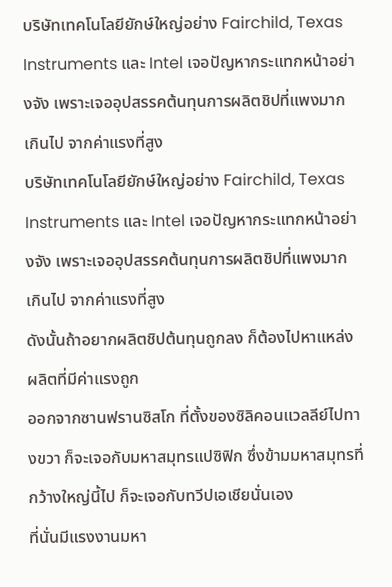บริษัทเทคโนโลยียักษ์ใหญ่อย่าง Fairchild, Texas Instruments และ Intel เจอปัญหากระแทกหน้าอย่างจัง เพราะเจออุปสรรคต้นทุนการผลิตชิปที่แพงมากเกินไป จากค่าแรงที่สูง
บริษัทเทคโนโลยียักษ์ใหญ่อย่าง Fairchild, Texas Instruments และ Intel เจอปัญหากระแทกหน้าอย่างจัง เพราะเจออุปสรรคต้นทุนการผลิตชิปที่แพงมากเกินไป จากค่าแรงที่สูง
ดังนั้นถ้าอยากผลิตชิปต้นทุนถูกลง ก็ต้องไปหาแหล่งผลิตที่มีค่าแรงถูก
ออกจากซานฟรานซิสโก ที่ตั้งของซิลิคอนแวลลีย์ไปทางขวา ก็จะเจอกับมหาสมุทรแปซิฟิก ซึ่งข้ามมหาสมุทรที่กว้างใหญ่นี้ไป ก็จะเจอกับทวีปเอเชียนั่นเอง
ที่นั่นมีแรงงานมหา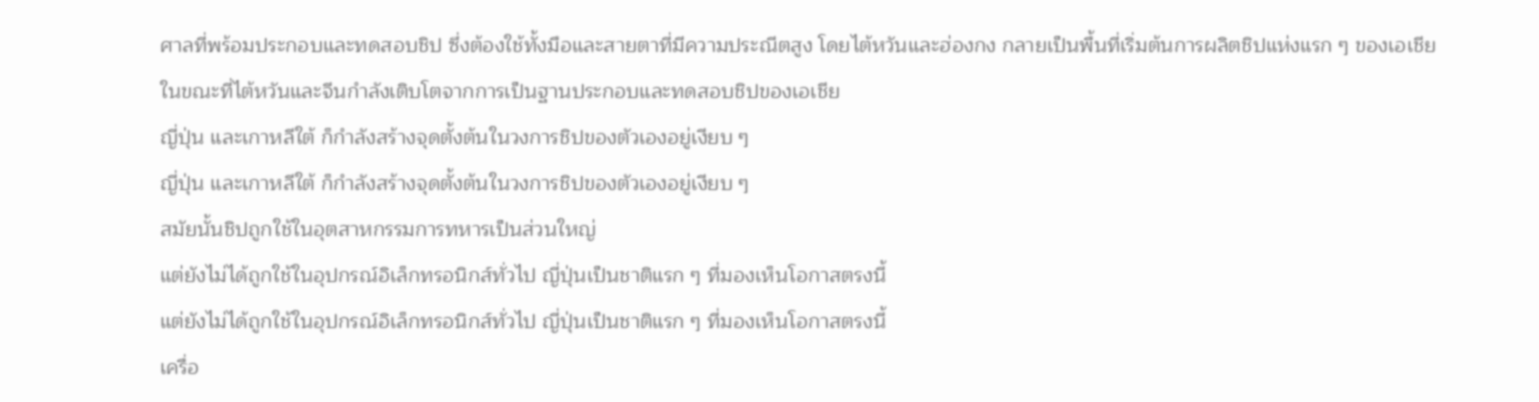ศาลที่พร้อมประกอบและทดสอบชิป ซึ่งต้องใช้ทั้งมือและสายตาที่มีความประณีตสูง โดยไต้หวันและฮ่องกง กลายเป็นพื้นที่เริ่มต้นการผลิตชิปแห่งแรก ๆ ของเอเชีย
ในขณะที่ไต้หวันและจีนกำลังเติบโตจากการเป็นฐานประกอบและทดสอบชิปของเอเชีย
ญี่ปุ่น และเกาหลีใต้ ก็กำลังสร้างจุดตั้งต้นในวงการชิปของตัวเองอยู่เงียบ ๆ
ญี่ปุ่น และเกาหลีใต้ ก็กำลังสร้างจุดตั้งต้นในวงการชิปของตัวเองอยู่เงียบ ๆ
สมัยนั้นชิปถูกใช้ในอุตสาหกรรมการทหารเป็นส่วนใหญ่
แต่ยังไม่ได้ถูกใช้ในอุปกรณ์อิเล็กทรอนิกส์ทั่วไป ญี่ปุ่นเป็นชาติแรก ๆ ที่มองเห็นโอกาสตรงนี้
แต่ยังไม่ได้ถูกใช้ในอุปกรณ์อิเล็กทรอนิกส์ทั่วไป ญี่ปุ่นเป็นชาติแรก ๆ ที่มองเห็นโอกาสตรงนี้
เครื่อ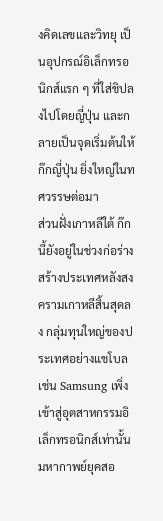งคิดเลขและวิทยุ เป็นอุปกรณ์อิเล็กทรอนิกส์แรก ๆ ที่ใส่ชิปลงไปโดยญี่ปุ่น และกลายเป็นจุดเริ่มต้นให้ก๊กญี่ปุ่น ยิ่งใหญ่ในทศวรรษต่อมา
ส่วนฝั่งเกาหลีใต้ ก๊กนี้ยังอยู่ในช่วงก่อร่างสร้างประเทศหลังสงครามเกาหลีสิ้นสุดลง กลุ่มทุนใหญ่ของประเทศอย่างแชโบล เช่น Samsung เพิ่งเข้าสู่อุตสาหกรรมอิเล็กทรอนิกส์เท่านั้น
มหากาพย์ยุคสอ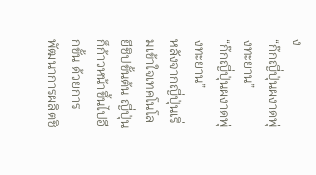ง
“ก๊กญี่ปุ่นผงาดพุ่งทะยาน”
“ก๊กญี่ปุ่นผงาดพุ่งทะยาน”
หลังจากญี่ปุ่นเริ่มเข้าใจเทคโนโลยีชิปขั้นต้น ญี่ปุ่นก็ก้าวหน้าขึ้นไปอีกขั้น ด้วยการพัฒนาการผลิตชิ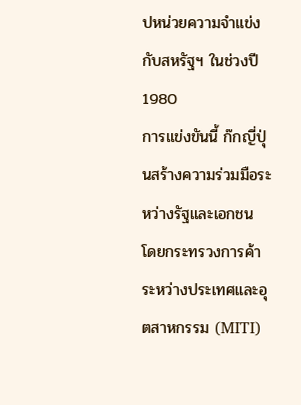ปหน่วยความจำแข่งกับสหรัฐฯ ในช่วงปี 1980
การแข่งขันนี้ ก๊กญี่ปุ่นสร้างความร่วมมือระหว่างรัฐและเอกชน โดยกระทรวงการค้าระหว่างประเทศและอุตสาหกรรม (MITI)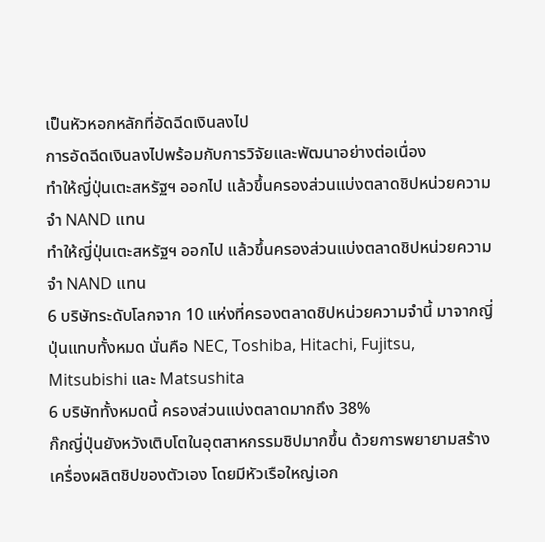เป็นหัวหอกหลักที่อัดฉีดเงินลงไป
การอัดฉีดเงินลงไปพร้อมกับการวิจัยและพัฒนาอย่างต่อเนื่อง
ทำให้ญี่ปุ่นเตะสหรัฐฯ ออกไป แล้วขึ้นครองส่วนแบ่งตลาดชิปหน่วยความจำ NAND แทน
ทำให้ญี่ปุ่นเตะสหรัฐฯ ออกไป แล้วขึ้นครองส่วนแบ่งตลาดชิปหน่วยความจำ NAND แทน
6 บริษัทระดับโลกจาก 10 แห่งที่ครองตลาดชิปหน่วยความจำนี้ มาจากญี่ปุ่นแทบทั้งหมด นั่นคือ NEC, Toshiba, Hitachi, Fujitsu, Mitsubishi และ Matsushita
6 บริษัททั้งหมดนี้ ครองส่วนแบ่งตลาดมากถึง 38%
ก๊กญี่ปุ่นยังหวังเติบโตในอุตสาหกรรมชิปมากขึ้น ด้วยการพยายามสร้างเครื่องผลิตชิปของตัวเอง โดยมีหัวเรือใหญ่เอก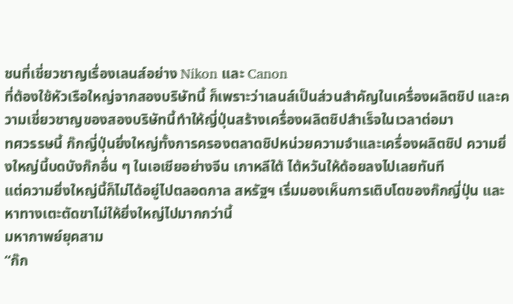ชนที่เชี่ยวชาญเรื่องเลนส์อย่าง Nikon และ Canon
ที่ต้องใช้หัวเรือใหญ่จากสองบริษัทนี้ ก็เพราะว่าเลนส์เป็นส่วนสำคัญในเครื่องผลิตชิป และความเชี่ยวชาญของสองบริษัทนี้ทำให้ญี่ปุ่นสร้างเครื่องผลิตชิปสำเร็จในเวลาต่อมา
ทศวรรษนี้ ก๊กญี่ปุ่นยิ่งใหญ่ทั้งการครองตลาดชิปหน่วยความจำและเครื่องผลิตชิป ความยิ่งใหญ่นี้บดบังก๊กอื่น ๆ ในเอเชียอย่างจีน เกาหลีใต้ ไต้หวันให้ด้อยลงไปเลยทันที
แต่ความยิ่งใหญ่นี้ก็ไม่ได้อยู่ไปตลอดกาล สหรัฐฯ เริ่มมองเห็นการเติบโตของก๊กญี่ปุ่น และหาทางเตะตัดขาไม่ให้ยิ่งใหญ่ไปมากกว่านี้
มหากาพย์ยุคสาม
“ก๊ก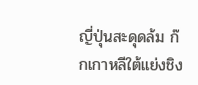ญี่ปุ่นสะดุดล้ม ก๊กเกาหลีใต้แย่งชิง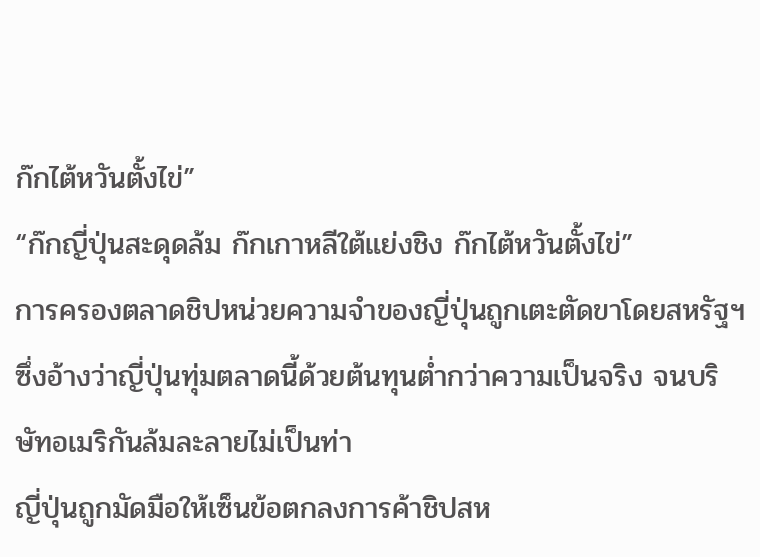ก๊กไต้หวันตั้งไข่”
“ก๊กญี่ปุ่นสะดุดล้ม ก๊กเกาหลีใต้แย่งชิง ก๊กไต้หวันตั้งไข่”
การครองตลาดชิปหน่วยความจำของญี่ปุ่นถูกเตะตัดขาโดยสหรัฐฯ ซึ่งอ้างว่าญี่ปุ่นทุ่มตลาดนี้ด้วยต้นทุนต่ำกว่าความเป็นจริง จนบริษัทอเมริกันล้มละลายไม่เป็นท่า
ญี่ปุ่นถูกมัดมือให้เซ็นข้อตกลงการค้าชิปสห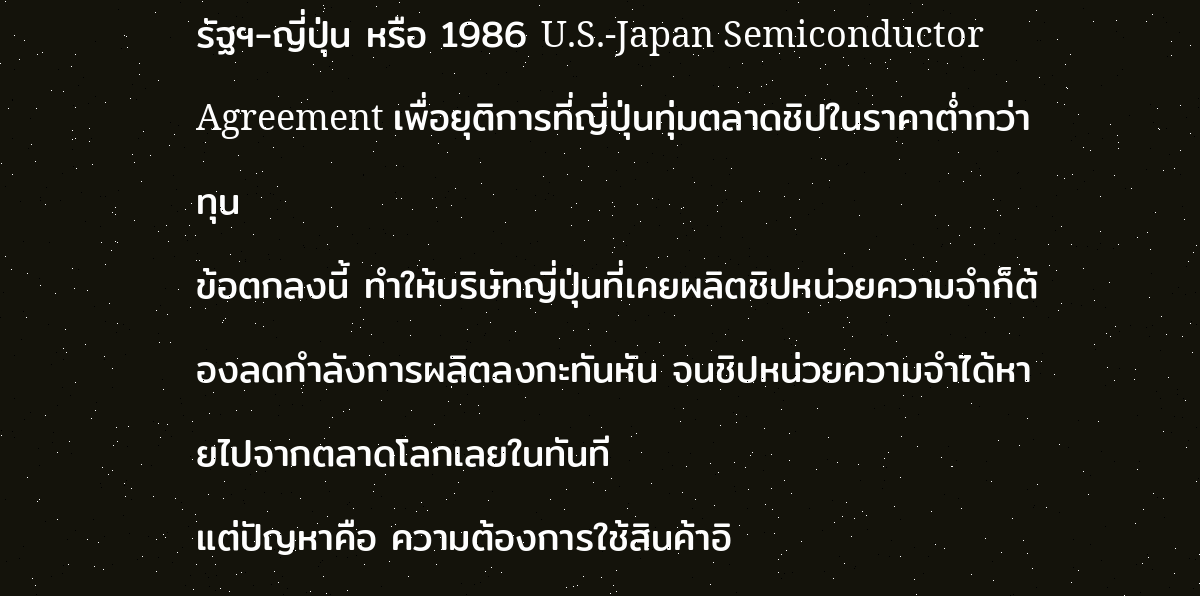รัฐฯ-ญี่ปุ่น หรือ 1986 U.S.-Japan Semiconductor Agreement เพื่อยุติการที่ญี่ปุ่นทุ่มตลาดชิปในราคาต่ำกว่าทุน
ข้อตกลงนี้ ทำให้บริษัทญี่ปุ่นที่เคยผลิตชิปหน่วยความจำก็ต้องลดกำลังการผลิตลงกะทันหัน จนชิปหน่วยความจำได้หายไปจากตลาดโลกเลยในทันที
แต่ปัญหาคือ ความต้องการใช้สินค้าอิ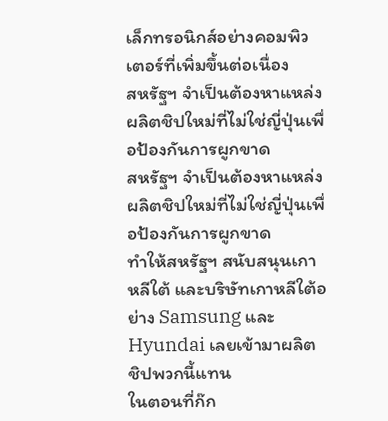เล็กทรอนิกส์อย่างคอมพิวเตอร์ที่เพิ่มขึ้นต่อเนื่อง
สหรัฐฯ จำเป็นต้องหาแหล่งผลิตชิปใหม่ที่ไม่ใช่ญี่ปุ่นเพื่อป้องกันการผูกขาด
สหรัฐฯ จำเป็นต้องหาแหล่งผลิตชิปใหม่ที่ไม่ใช่ญี่ปุ่นเพื่อป้องกันการผูกขาด
ทำให้สหรัฐฯ สนับสนุนเกาหลีใต้ และบริษัทเกาหลีใต้อย่าง Samsung และ Hyundai เลยเข้ามาผลิตชิปพวกนี้แทน
ในตอนที่ก๊ก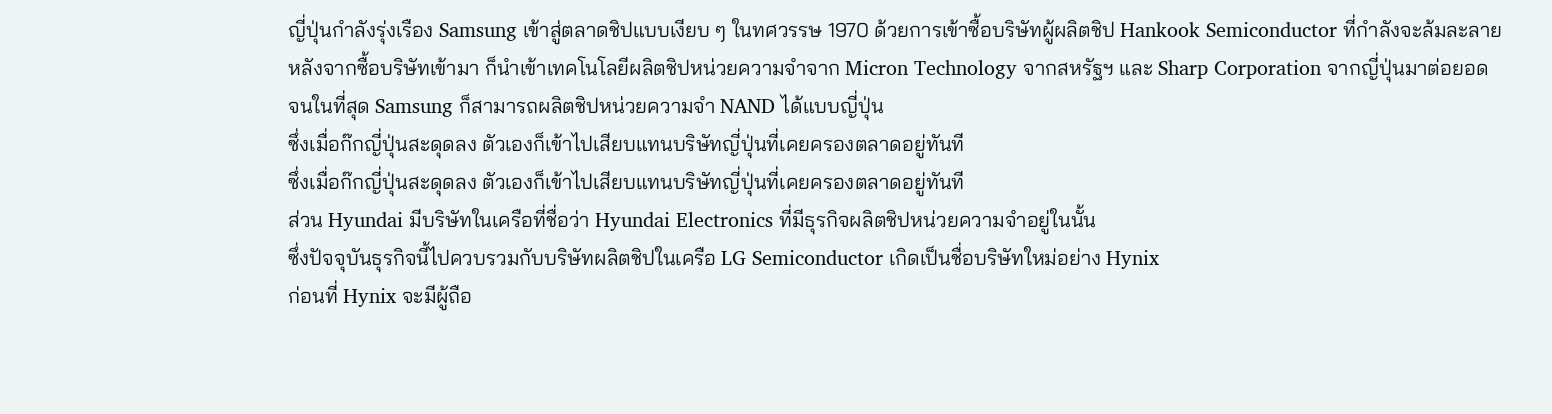ญี่ปุ่นกำลังรุ่งเรือง Samsung เข้าสู่ตลาดชิปแบบเงียบ ๆ ในทศวรรษ 1970 ด้วยการเข้าซื้อบริษัทผู้ผลิตชิป Hankook Semiconductor ที่กำลังจะล้มละลาย
หลังจากซื้อบริษัทเข้ามา ก็นำเข้าเทคโนโลยีผลิตชิปหน่วยความจำจาก Micron Technology จากสหรัฐฯ และ Sharp Corporation จากญี่ปุ่นมาต่อยอด
จนในที่สุด Samsung ก็สามารถผลิตชิปหน่วยความจำ NAND ได้แบบญี่ปุ่น
ซึ่งเมื่อก๊กญี่ปุ่นสะดุดลง ตัวเองก็เข้าไปเสียบแทนบริษัทญี่ปุ่นที่เคยครองตลาดอยู่ทันที
ซึ่งเมื่อก๊กญี่ปุ่นสะดุดลง ตัวเองก็เข้าไปเสียบแทนบริษัทญี่ปุ่นที่เคยครองตลาดอยู่ทันที
ส่วน Hyundai มีบริษัทในเครือที่ชื่อว่า Hyundai Electronics ที่มีธุรกิจผลิตชิปหน่วยความจำอยู่ในนั้น
ซึ่งปัจจุบันธุรกิจนี้ไปควบรวมกับบริษัทผลิตชิปในเครือ LG Semiconductor เกิดเป็นชื่อบริษัทใหม่อย่าง Hynix
ก่อนที่ Hynix จะมีผู้ถือ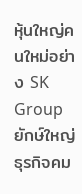หุ้นใหญ่คนใหม่อย่าง SK Group ยักษ์ใหญ่ธุรกิจคม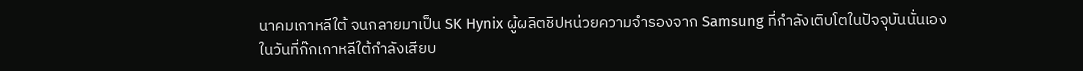นาคมเกาหลีใต้ จนกลายมาเป็น SK Hynix ผู้ผลิตชิปหน่วยความจำรองจาก Samsung ที่กำลังเติบโตในปัจจุบันนั่นเอง
ในวันที่ก๊กเกาหลีใต้กำลังเสียบ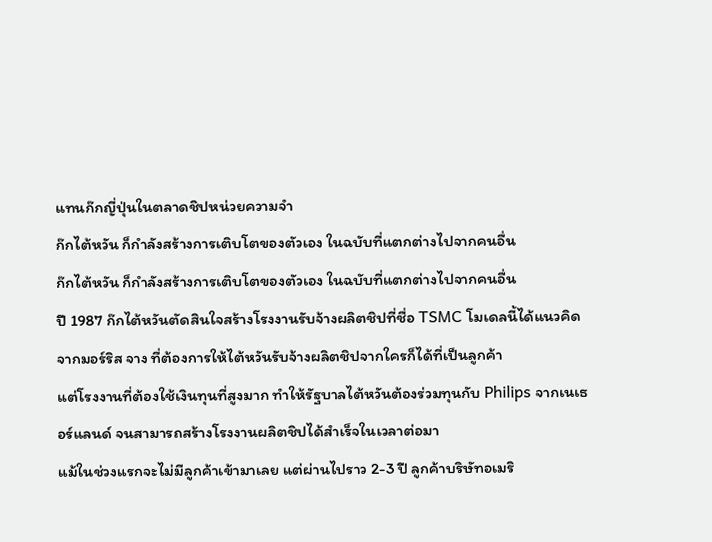แทนก๊กญี่ปุ่นในตลาดชิปหน่วยความจำ
ก๊กไต้หวัน ก็กำลังสร้างการเติบโตของตัวเอง ในฉบับที่แตกต่างไปจากคนอื่น
ก๊กไต้หวัน ก็กำลังสร้างการเติบโตของตัวเอง ในฉบับที่แตกต่างไปจากคนอื่น
ปี 1987 ก๊กไต้หวันตัดสินใจสร้างโรงงานรับจ้างผลิตชิปที่ชื่อ TSMC โมเดลนี้ได้แนวคิดจากมอร์ริส จาง ที่ต้องการให้ไต้หวันรับจ้างผลิตชิปจากใครก็ได้ที่เป็นลูกค้า
แต่โรงงานที่ต้องใช้เงินทุนที่สูงมาก ทำให้รัฐบาลไต้หวันต้องร่วมทุนกับ Philips จากเนเธอร์แลนด์ จนสามารถสร้างโรงงานผลิตชิปได้สำเร็จในเวลาต่อมา
แม้ในช่วงแรกจะไม่มีลูกค้าเข้ามาเลย แต่ผ่านไปราว 2-3 ปี ลูกค้าบริษัทอเมริ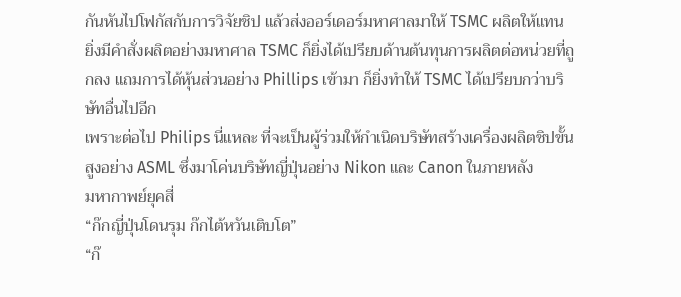กันหันไปโฟกัสกับการวิจัยชิป แล้วส่งออร์เดอร์มหาศาลมาให้ TSMC ผลิตให้แทน
ยิ่งมีคำสั่งผลิตอย่างมหาศาล TSMC ก็ยิ่งได้เปรียบด้านต้นทุนการผลิตต่อหน่วยที่ถูกลง แถมการได้หุ้นส่วนอย่าง Phillips เข้ามา ก็ยิ่งทำให้ TSMC ได้เปรียบกว่าบริษัทอื่นไปอีก
เพราะต่อไป Philips นี่แหละ ที่จะเป็นผู้ร่วมให้กำเนิดบริษัทสร้างเครื่องผลิตชิปขั้นสูงอย่าง ASML ซึ่งมาโค่นบริษัทญี่ปุ่นอย่าง Nikon และ Canon ในภายหลัง
มหากาพย์ยุคสี่
“ก๊กญี่ปุ่นโดนรุม ก๊กไต้หวันเติบโต”
“ก๊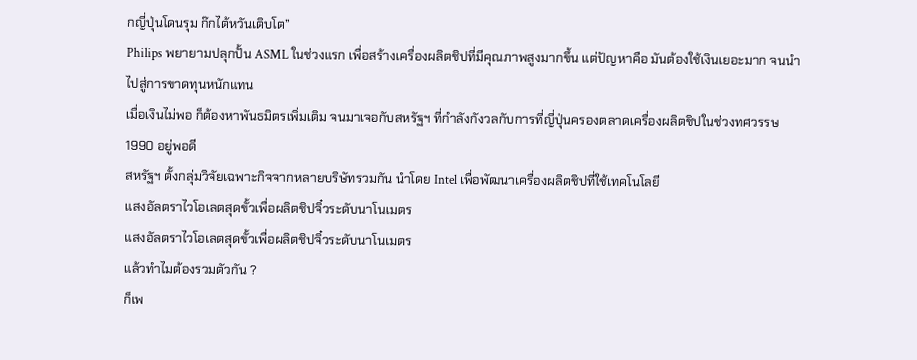กญี่ปุ่นโดนรุม ก๊กไต้หวันเติบโต”
Philips พยายามปลุกปั้น ASML ในช่วงแรก เพื่อสร้างเครื่องผลิตชิปที่มีคุณภาพสูงมากขึ้น แต่ปัญหาคือ มันต้องใช้เงินเยอะมาก จนนำไปสู่การขาดทุนหนักแทน
เมื่อเงินไม่พอ ก็ต้องหาพันธมิตรเพิ่มเติม จนมาเจอกับสหรัฐฯ ที่กำลังกังวลกับการที่ญี่ปุ่นครองตลาดเครื่องผลิตชิปในช่วงทศวรรษ 1990 อยู่พอดี
สหรัฐฯ ตั้งกลุ่มวิจัยเฉพาะกิจจากหลายบริษัทรวมกัน นำโดย Intel เพื่อพัฒนาเครื่องผลิตชิปที่ใช้เทคโนโลยี
แสงอัลตราไวโอเลตสุดขั้วเพื่อผลิตชิปจิ๋วระดับนาโนเมตร
แสงอัลตราไวโอเลตสุดขั้วเพื่อผลิตชิปจิ๋วระดับนาโนเมตร
แล้วทำไมต้องรวมตัวกัน ?
ก็เพ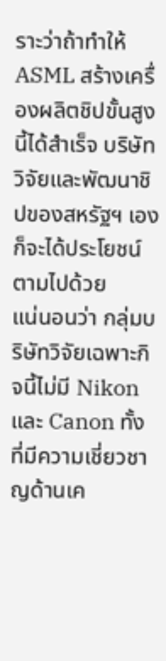ราะว่าถ้าทำให้ ASML สร้างเครื่องผลิตชิปขั้นสูงนี้ได้สำเร็จ บริษัทวิจัยและพัฒนาชิปของสหรัฐฯ เองก็จะได้ประโยชน์ตามไปด้วย
แน่นอนว่า กลุ่มบริษัทวิจัยเฉพาะกิจนี้ไม่มี Nikon และ Canon ทั้งที่มีความเชี่ยวชาญด้านเค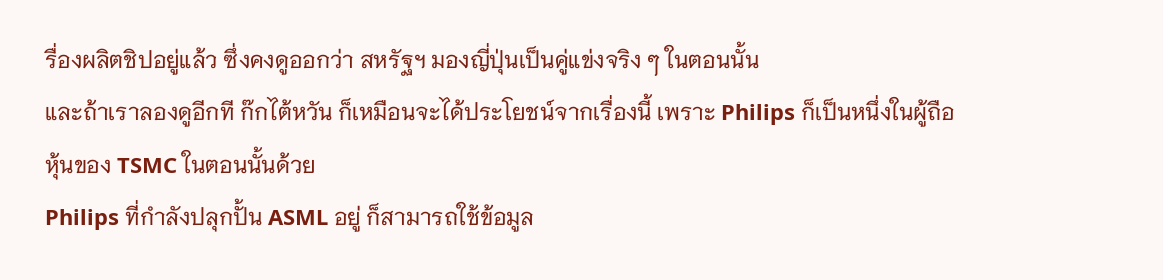รื่องผลิตชิปอยู่แล้ว ซึ่งคงดูออกว่า สหรัฐฯ มองญี่ปุ่นเป็นคู่แข่งจริง ๆ ในตอนนั้น
และถ้าเราลองดูอีกที ก๊กไต้หวัน ก็เหมือนจะได้ประโยชน์จากเรื่องนี้ เพราะ Philips ก็เป็นหนึ่งในผู้ถือหุ้นของ TSMC ในตอนนั้นด้วย
Philips ที่กำลังปลุกปั้น ASML อยู่ ก็สามารถใช้ข้อมูล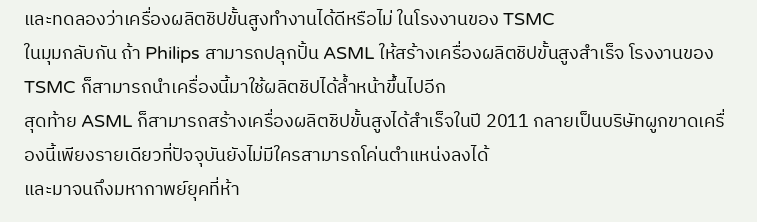และทดลองว่าเครื่องผลิตชิปขั้นสูงทำงานได้ดีหรือไม่ ในโรงงานของ TSMC
ในมุมกลับกัน ถ้า Philips สามารถปลุกปั้น ASML ให้สร้างเครื่องผลิตชิปขั้นสูงสำเร็จ โรงงานของ TSMC ก็สามารถนำเครื่องนี้มาใช้ผลิตชิปได้ล้ำหน้าขึ้นไปอีก
สุดท้าย ASML ก็สามารถสร้างเครื่องผลิตชิปขั้นสูงได้สำเร็จในปี 2011 กลายเป็นบริษัทผูกขาดเครื่องนี้เพียงรายเดียวที่ปัจจุบันยังไม่มีใครสามารถโค่นตำแหน่งลงได้
และมาจนถึงมหากาพย์ยุคที่ห้า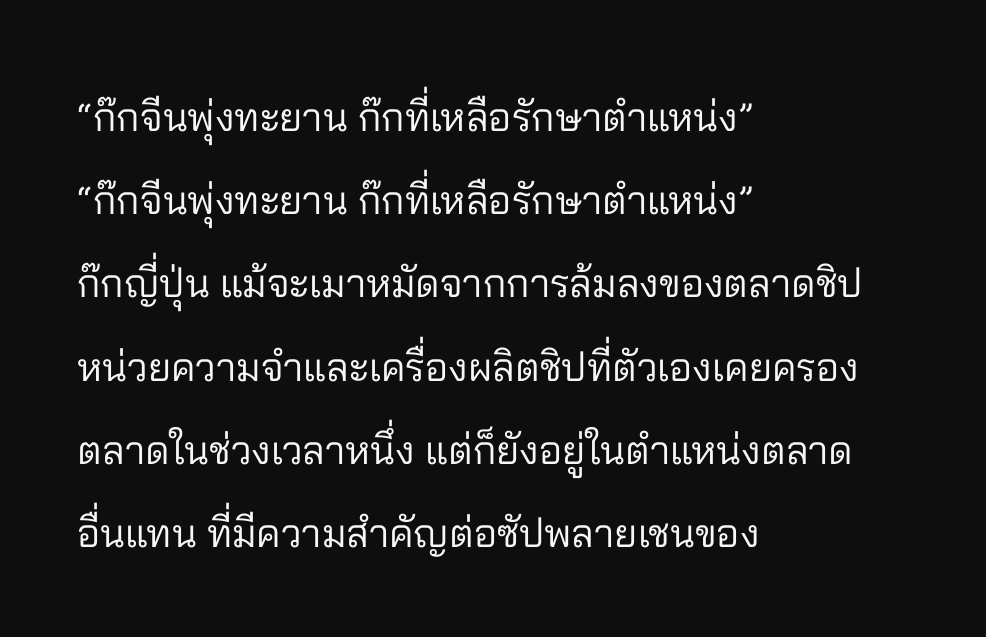“ก๊กจีนพุ่งทะยาน ก๊กที่เหลือรักษาตำแหน่ง”
“ก๊กจีนพุ่งทะยาน ก๊กที่เหลือรักษาตำแหน่ง”
ก๊กญี่ปุ่น แม้จะเมาหมัดจากการล้มลงของตลาดชิปหน่วยความจำและเครื่องผลิตชิปที่ตัวเองเคยครองตลาดในช่วงเวลาหนึ่ง แต่ก็ยังอยู่ในตำแหน่งตลาดอื่นแทน ที่มีความสำคัญต่อซัปพลายเชนของ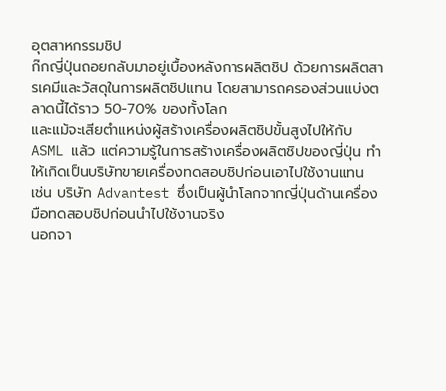อุตสาหกรรมชิป
ก๊กญี่ปุ่นถอยกลับมาอยู่เบื้องหลังการผลิตชิป ด้วยการผลิตสารเคมีและวัสดุในการผลิตชิปแทน โดยสามารถครองส่วนแบ่งตลาดนี้ได้ราว 50-70% ของทั้งโลก
และแม้จะเสียตำแหน่งผู้สร้างเครื่องผลิตชิปขั้นสูงไปให้กับ ASML แล้ว แต่ความรู้ในการสร้างเครื่องผลิตชิปของญี่ปุ่น ทำให้เกิดเป็นบริษัทขายเครื่องทดสอบชิปก่อนเอาไปใช้งานแทน
เช่น บริษัท Advantest ซึ่งเป็นผู้นำโลกจากญี่ปุ่นด้านเครื่องมือทดสอบชิปก่อนนำไปใช้งานจริง
นอกจา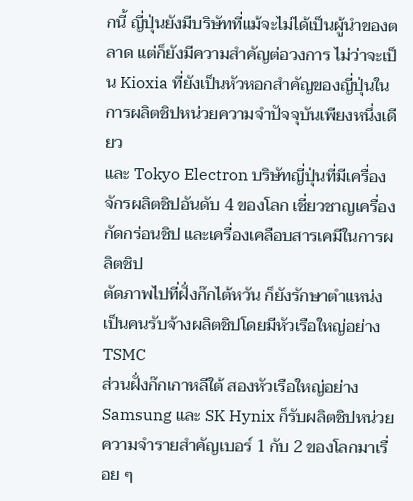กนี้ ญี่ปุ่นยังมีบริษัทที่แม้จะไม่ได้เป็นผู้นำของตลาด แต่ก็ยังมีความสำคัญต่อวงการ ไม่ว่าจะเป็น Kioxia ที่ยังเป็นหัวหอกสำคัญของญี่ปุ่นในการผลิตชิปหน่วยความจำปัจจุบันเพียงหนึ่งเดียว
และ Tokyo Electron บริษัทญี่ปุ่นที่มีเครื่องจักรผลิตชิปอันดับ 4 ของโลก เชี่ยวชาญเครื่องกัดกร่อนชิป และเครื่องเคลือบสารเคมีในการผลิตชิป
ตัดภาพไปที่ฝั่งก๊กไต้หวัน ก็ยังรักษาตำแหน่งเป็นคนรับจ้างผลิตชิปโดยมีหัวเรือใหญ่อย่าง TSMC
ส่วนฝั่งก๊กเกาหลีใต้ สองหัวเรือใหญ่อย่าง Samsung และ SK Hynix ก็รับผลิตชิปหน่วยความจำรายสำคัญเบอร์ 1 กับ 2 ของโลกมาเรื่อย ๆ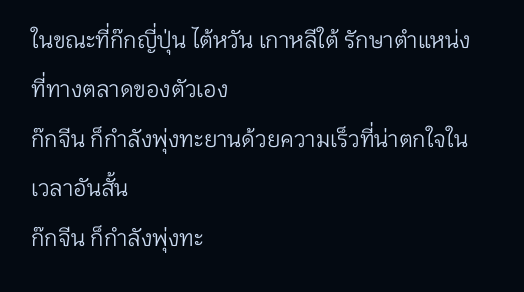ในขณะที่ก๊กญี่ปุ่น ไต้หวัน เกาหลีใต้ รักษาตำแหน่งที่ทางตลาดของตัวเอง
ก๊กจีน ก็กำลังพุ่งทะยานด้วยความเร็วที่น่าตกใจในเวลาอันสั้น
ก๊กจีน ก็กำลังพุ่งทะ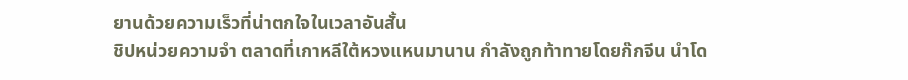ยานด้วยความเร็วที่น่าตกใจในเวลาอันสั้น
ชิปหน่วยความจำ ตลาดที่เกาหลีใต้หวงแหนมานาน กำลังถูกท้าทายโดยก๊กจีน นำโด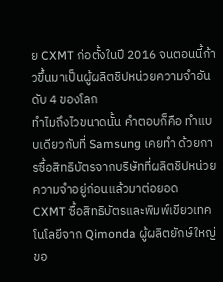ย CXMT ก่อตั้งในปี 2016 จนตอนนี้ก้าวขึ้นมาเป็นผู้ผลิตชิปหน่วยความจำอันดับ 4 ของโลก
ทำไมถึงไวขนาดนั้น คำตอบก็คือ ทำแบบเดียวกับที่ Samsung เคยทำ ด้วยการซื้อสิทธิบัตรจากบริษัทที่ผลิตชิปหน่วยความจำอยู่ก่อนแล้วมาต่อยอด
CXMT ซื้อสิทธิบัตรและพิมพ์เขียวเทคโนโลยีจาก Qimonda ผู้ผลิตยักษ์ใหญ่ขอ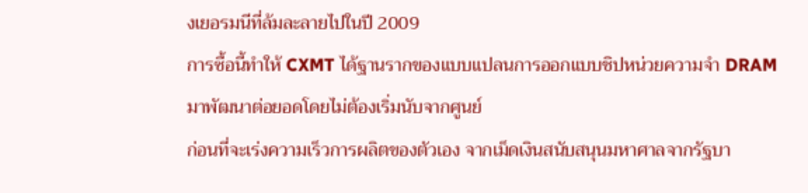งเยอรมนีที่ล้มละลายไปในปี 2009
การซื้อนี้ทำให้ CXMT ได้ฐานรากของแบบแปลนการออกแบบชิปหน่วยความจำ DRAM มาพัฒนาต่อยอดโดยไม่ต้องเริ่มนับจากศูนย์
ก่อนที่จะเร่งความเร็วการผลิตของตัวเอง จากเม็ดเงินสนับสนุนมหาศาลจากรัฐบา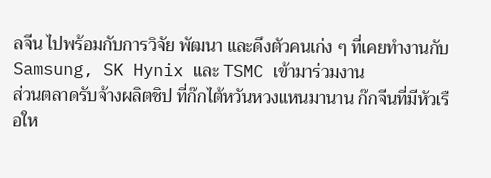ลจีน ไปพร้อมกับการวิจัย พัฒนา และดึงตัวคนเก่ง ๆ ที่เคยทำงานกับ Samsung, SK Hynix และ TSMC เข้ามาร่วมงาน
ส่วนตลาดรับจ้างผลิตชิป ที่ก๊กไต้หวันหวงแหนมานาน ก๊กจีนที่มีหัวเรือให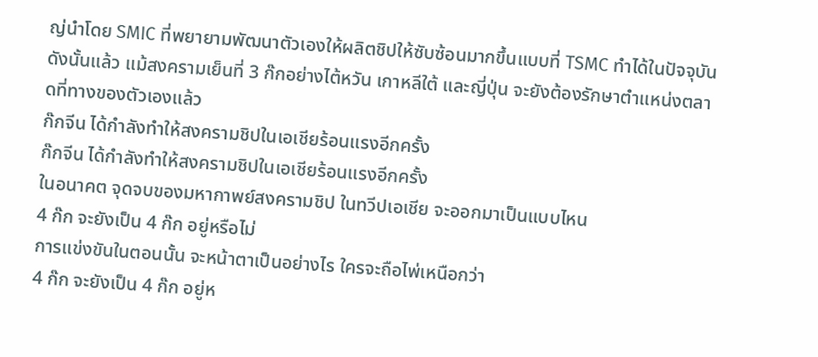ญ่นำโดย SMIC ที่พยายามพัฒนาตัวเองให้ผลิตชิปให้ซับซ้อนมากขึ้นแบบที่ TSMC ทำได้ในปัจจุบัน
ดังนั้นแล้ว แม้สงครามเย็นที่ 3 ก๊กอย่างไต้หวัน เกาหลีใต้ และญี่ปุ่น จะยังต้องรักษาตำแหน่งตลาดที่ทางของตัวเองแล้ว
ก๊กจีน ได้กำลังทำให้สงครามชิปในเอเชียร้อนแรงอีกครั้ง
ก๊กจีน ได้กำลังทำให้สงครามชิปในเอเชียร้อนแรงอีกครั้ง
ในอนาคต จุดจบของมหากาพย์สงครามชิป ในทวีปเอเชีย จะออกมาเป็นแบบไหน
4 ก๊ก จะยังเป็น 4 ก๊ก อยู่หรือไม่
การแข่งขันในตอนนั้น จะหน้าตาเป็นอย่างไร ใครจะถือไพ่เหนือกว่า
4 ก๊ก จะยังเป็น 4 ก๊ก อยู่ห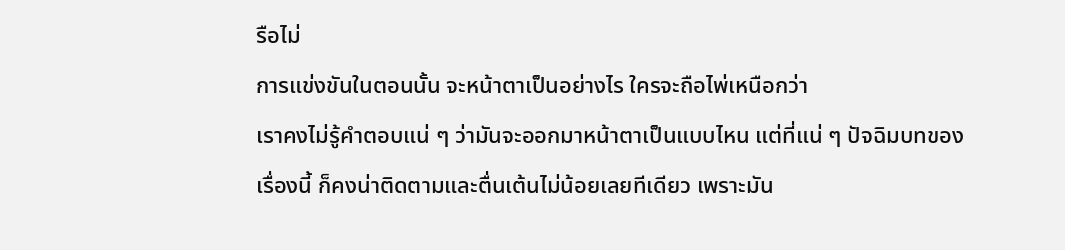รือไม่
การแข่งขันในตอนนั้น จะหน้าตาเป็นอย่างไร ใครจะถือไพ่เหนือกว่า
เราคงไม่รู้คำตอบแน่ ๆ ว่ามันจะออกมาหน้าตาเป็นแบบไหน แต่ที่แน่ ๆ ปัจฉิมบทของเรื่องนี้ ก็คงน่าติดตามและตื่นเต้นไม่น้อยเลยทีเดียว เพราะมัน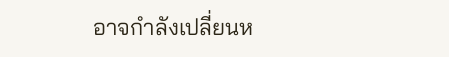อาจกำลังเปลี่ยนห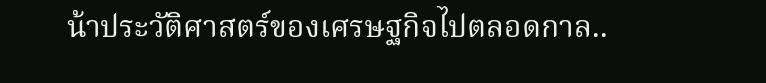น้าประวัติศาสตร์ของเศรษฐกิจไปตลอดกาล..